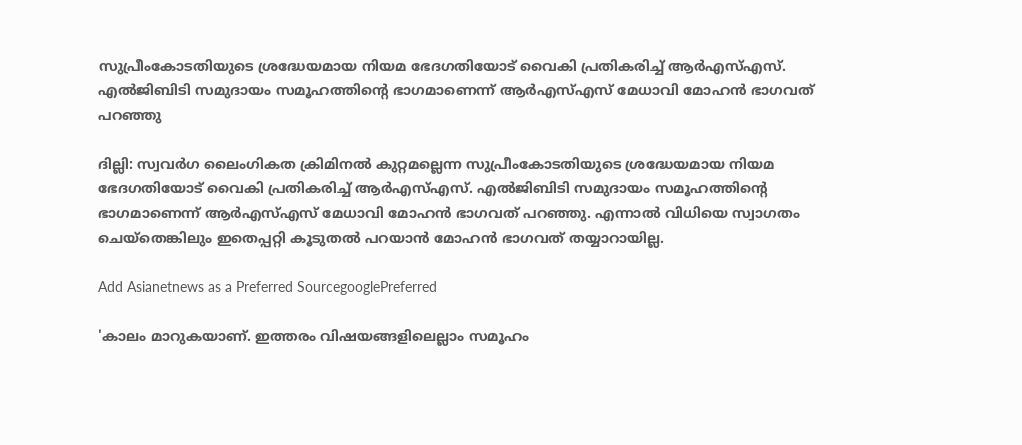സുപ്രീംകോടതിയുടെ ശ്രദ്ധേയമായ നിയമ ഭേദഗതിയോട് വൈകി പ്രതികരിച്ച് ആര്‍എസ്എസ്. എല്‍ജിബിടി സമുദായം സമൂഹത്തിന്റെ ഭാഗമാണെന്ന് ആര്‍എസ്എസ് മേധാവി മോഹന്‍ ഭാഗവത് പറഞ്ഞു

ദില്ലി: സ്വവര്‍ഗ ലൈംഗികത ക്രിമിനല്‍ കുറ്റമല്ലെന്ന സുപ്രീംകോടതിയുടെ ശ്രദ്ധേയമായ നിയമ ഭേദഗതിയോട് വൈകി പ്രതികരിച്ച് ആര്‍എസ്എസ്. എല്‍ജിബിടി സമുദായം സമൂഹത്തിന്റെ ഭാഗമാണെന്ന് ആര്‍എസ്എസ് മേധാവി മോഹന്‍ ഭാഗവത് പറഞ്ഞു. എന്നാല്‍ വിധിയെ സ്വാഗതം ചെയ്‌തെങ്കിലും ഇതെപ്പറ്റി കൂടുതല്‍ പറയാന്‍ മോഹന്‍ ഭാഗവത് തയ്യാറായില്ല.

Add Asianetnews as a Preferred SourcegooglePreferred

'കാലം മാറുകയാണ്. ഇത്തരം വിഷയങ്ങളിലെല്ലാം സമൂഹം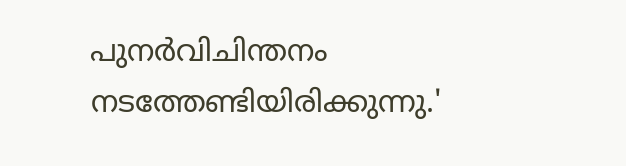പുനര്‍വിചിന്തനം നടത്തേണ്ടിയിരിക്കുന്നു.'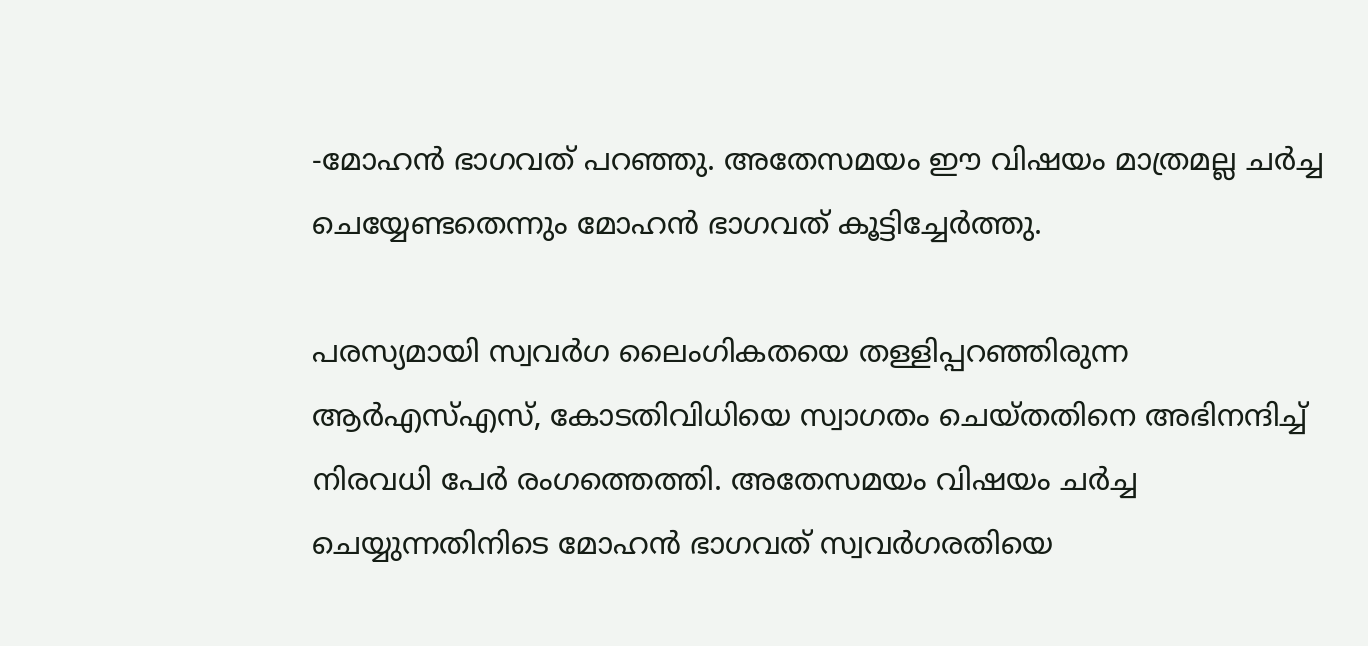-മോഹന്‍ ഭാഗവത് പറഞ്ഞു. അതേസമയം ഈ വിഷയം മാത്രമല്ല ചര്‍ച്ച ചെയ്യേണ്ടതെന്നും മോഹന്‍ ഭാഗവത് കൂട്ടിച്ചേര്‍ത്തു.

പരസ്യമായി സ്വവര്‍ഗ ലൈംഗികതയെ തള്ളിപ്പറഞ്ഞിരുന്ന ആര്‍എസ്എസ്, കോടതിവിധിയെ സ്വാഗതം ചെയ്തതിനെ അഭിനന്ദിച്ച് നിരവധി പേര്‍ രംഗത്തെത്തി. അതേസമയം വിഷയം ചര്‍ച്ച ചെയ്യുന്നതിനിടെ മോഹന്‍ ഭാഗവത് സ്വവര്‍ഗരതിയെ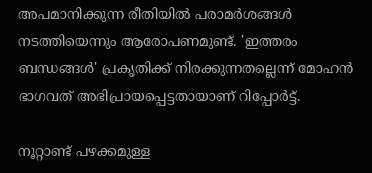അപമാനിക്കുന്ന രീതിയില്‍ പരാമര്‍ശങ്ങള്‍ നടത്തിയെന്നും ആരോപണമുണ്ട്. 'ഇത്തരം ബന്ധങ്ങള്‍' പ്രകൃതിക്ക് നിരക്കുന്നതല്ലെന്ന് മോഹന്‍ ഭാഗവത് അഭിപ്രായപ്പെട്ടതായാണ് റിപ്പോര്‍ട്ട്.

നൂറ്റാണ്ട് പഴക്കമുള്ള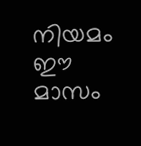നിയമം ഈ മാസം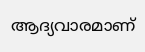ആദ്യവാരമാണ്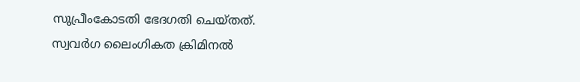സുപ്രീംകോടതി ഭേദഗതി ചെയ്തത്. സ്വവര്‍ഗ ലൈംഗികത ക്രിമിനല്‍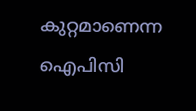കുറ്റമാണെന്ന ഐപിസി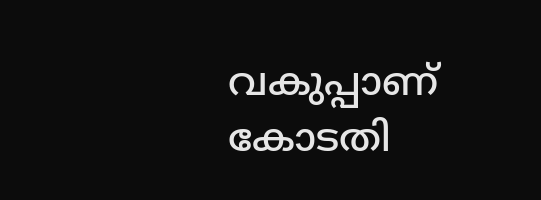വകുപ്പാണ് കോടതി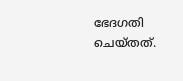ഭേദഗതി ചെയ്തത്.